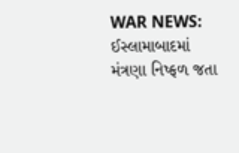WAR NEWS: ઈસ્લામાબાદમાં મંત્રણા નિષ્ફળ જતા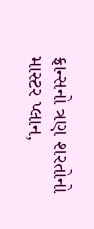ફ્રાન્સનો ત્રણ શરતોનો માસ્ટર પ્લાન,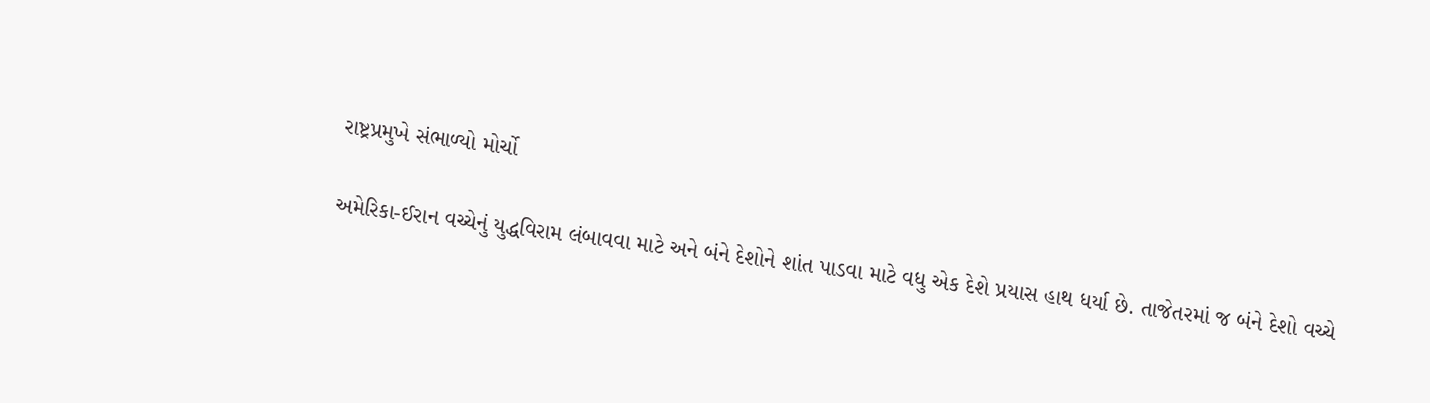રાષ્ટ્રપ્રમુખે સંભાળ્યો મોર્ચો

અમેરિકા-ઈરાન વચ્ચેનું યુદ્ધવિરામ લંબાવવા માટે અને બંને દેશોને શાંત પાડવા માટે વધુ એક દેશે પ્રયાસ હાથ ધર્યા છે. તાજેતરમાં જ બંને દેશો વચ્ચે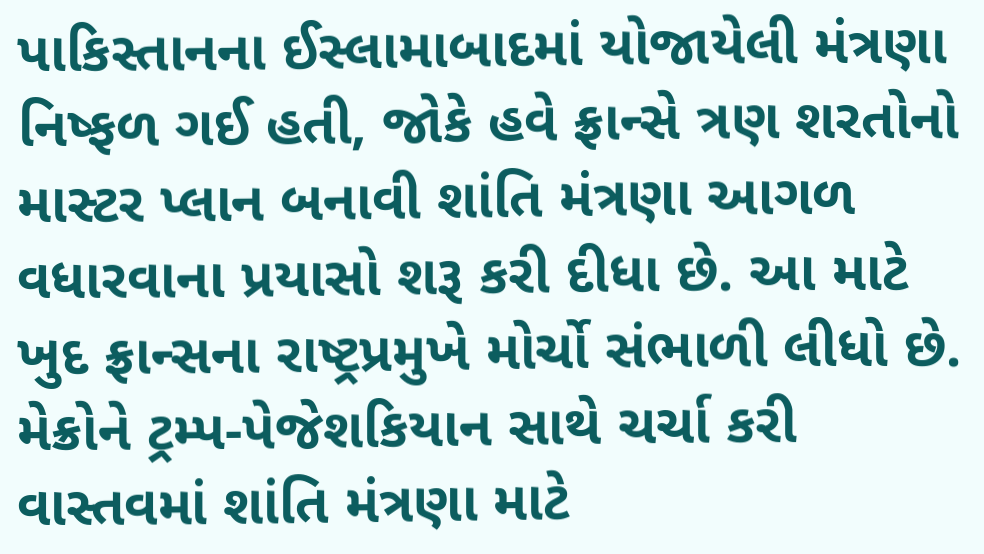પાકિસ્તાનના ઈસ્લામાબાદમાં યોજાયેલી મંત્રણા નિષ્ફળ ગઈ હતી, જોકે હવે ફ્રાન્સે ત્રણ શરતોનો માસ્ટર પ્લાન બનાવી શાંતિ મંત્રણા આગળ વધારવાના પ્રયાસો શરૂ કરી દીધા છે. આ માટે ખુદ ફ્રાન્સના રાષ્ટ્રપ્રમુખે મોર્ચો સંભાળી લીધો છે.
મેક્રોને ટ્રમ્પ-પેજેશકિયાન સાથે ચર્ચા કરી
વાસ્તવમાં શાંતિ મંત્રણા માટે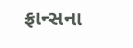ફ્રાન્સના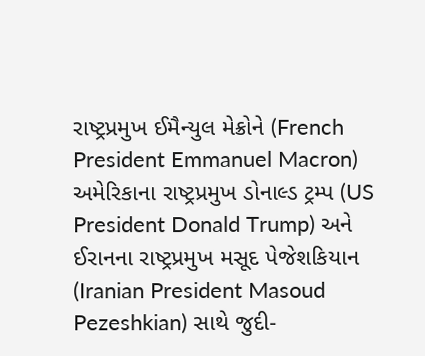રાષ્ટ્રપ્રમુખ ઈમૈન્યુલ મેક્રોને (French President Emmanuel Macron) અમેરિકાના રાષ્ટ્રપ્રમુખ ડોનાલ્ડ ટ્રમ્પ (US President Donald Trump) અને ઈરાનના રાષ્ટ્રપ્રમુખ મસૂદ પેજેશકિયાન (Iranian President Masoud Pezeshkian) સાથે જુદી-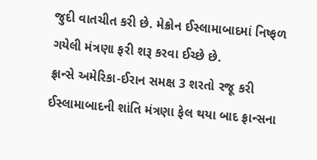જુદી વાતચીત કરી છે. મેક્રોન ઈસ્લામાબાદમાં નિષ્ફળ ગયેલી મંત્રણા ફરી શરૂ કરવા ઈચ્છે છે.
ફ્રાન્સે અમેરિકા-ઈરાન સમક્ષ 3 શરતો રજૂ કરી
ઈસ્લામાબાદની શાંતિ મંત્રણા ફેલ થયા બાદ ફ્રાન્સના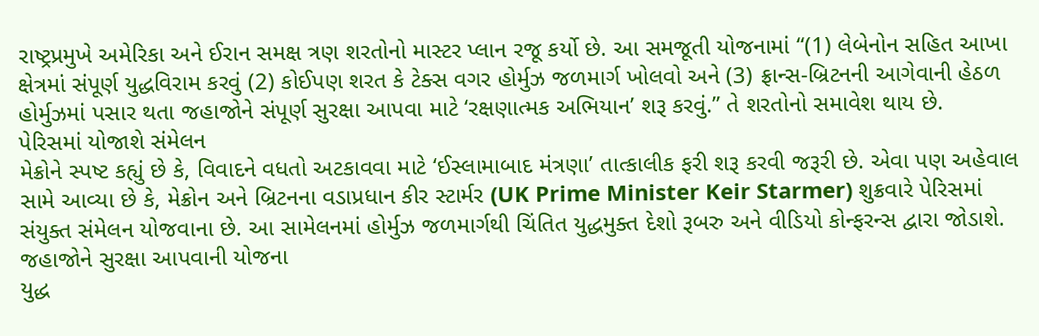રાષ્ટ્રપ્રમુખે અમેરિકા અને ઈરાન સમક્ષ ત્રણ શરતોનો માસ્ટર પ્લાન રજૂ કર્યો છે. આ સમજૂતી યોજનામાં “(1) લેબેનોન સહિત આખા ક્ષેત્રમાં સંપૂર્ણ યુદ્ધવિરામ કરવું (2) કોઈપણ શરત કે ટેક્સ વગર હોર્મુઝ જળમાર્ગ ખોલવો અને (3) ફ્રાન્સ-બ્રિટનની આગેવાની હેઠળ હોર્મુઝમાં પસાર થતા જહાજોને સંપૂર્ણ સુરક્ષા આપવા માટે ‘રક્ષણાત્મક અભિયાન’ શરૂ કરવું.” તે શરતોનો સમાવેશ થાય છે.
પેરિસમાં યોજાશે સંમેલન
મેક્રોને સ્પષ્ટ કહ્યું છે કે, વિવાદને વધતો અટકાવવા માટે ‘ઈસ્લામાબાદ મંત્રણા’ તાત્કાલીક ફરી શરૂ કરવી જરૂરી છે. એવા પણ અહેવાલ સામે આવ્યા છે કે, મેક્રોન અને બ્રિટનના વડાપ્રધાન કીર સ્ટાર્મર (UK Prime Minister Keir Starmer) શુક્રવારે પેરિસમાં સંયુક્ત સંમેલન યોજવાના છે. આ સામેલનમાં હોર્મુઝ જળમાર્ગથી ચિંતિત યુદ્ધમુક્ત દેશો રૂબરુ અને વીડિયો કોન્ફરન્સ દ્વારા જોડાશે.
જહાજોને સુરક્ષા આપવાની યોજના
યુદ્ધ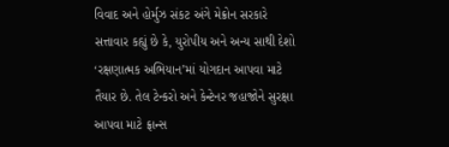વિવાદ અને હોર્મુઝ સંકટ અંગે મેક્રોન સરકારે સત્તાવાર કહ્યું છે કે, યુરોપીય અને અન્ય સાથી દેશો ‘રક્ષણાત્મક અભિયાન’માં યોગદાન આપવા માટે તૈયાર છે. તેલ ટેન્કરો અને કેન્ટેનર જહાજોને સુરક્ષા આપવા માટે ફ્રાન્સ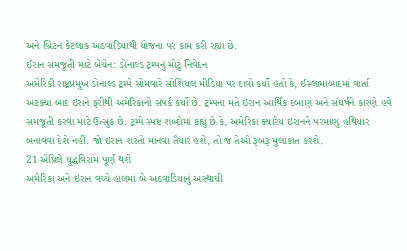અને બ્રિટન કેટલાક અઠવાડિયાથી યોજના પર કામ કરી રહ્યા છે.
ઈરાન સમજૂતી માટે બેચેન: ડોનાલ્ડ ટ્રમ્પનું મોટું નિવેદન
અમેરિકી રાષ્ટ્રપ્રમુખ ડોનાલ્ડ ટ્રમ્પે સોમવારે સોશિયલ મીડિયા પર દાવો કર્યો હતો કે, ઈસ્લામાબાદમાં વાર્તા અટક્યા બાદ ઇરાને ફરીથી અમેરિકાનો સંપર્ક કર્યો છે. ટ્રમ્પના મતે ઇરાન આર્થિક દબાણ અને સંઘર્ષને કારણે હવે સમજૂતી કરવા માટે ઉત્સુક છે. ટ્રમ્પે સ્પષ્ટ શબ્દોમાં કહ્યું છે કે, અમેરિકા ક્યારેય ઇરાનને પરમાણુ હથિયાર બનાવવા દેશે નહીં. જો ઇરાન શરતો માનવા તૈયાર હશે, તો જ તેઓ રૂબરૂ મુલાકાત કરશે.
21 એપ્રિલે યુદ્ધવિરામ પૂર્ણ થશે
અમેરિકા અને ઇરાન વચ્ચે હાલમાં બે અઠવાડિયાનું અસ્થાયી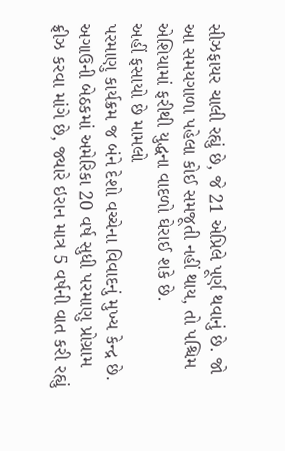સીઝફાયર ચાલી રહ્યું છે, જે 21 એપ્રિલે પૂર્ણ થવાનું છે. જો આ સમયગાળા પહેલા કોઈ સમજૂતી નહીં થાય, તો પશ્ચિમ એશિયામાં ફરીથી યુદ્ધના વાદળો ઘેરાઈ શકે છે.
અહીં ફસાયો છે મામલો
પરમાણુ કાર્યક્રમ જ બંને દેશો વચ્ચેના વિવાદનું મુખ્ય કેન્દ્ર છે. અગાઉની બેઠકમાં અમેરિકા 20 વર્ષ સુધી પરમાણુ પ્રોગ્રામ ફ્રીઝ કરવા માંગે છે, જ્યારે ઇરાન માત્ર 5 વર્ષની વાત કરી રહ્યું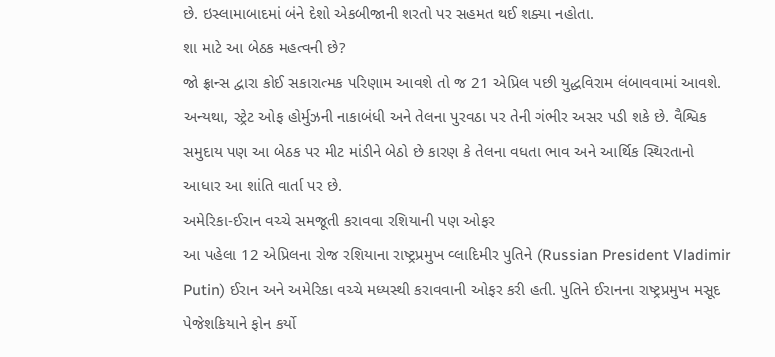છે. ઇસ્લામાબાદમાં બંને દેશો એકબીજાની શરતો પર સહમત થઈ શક્યા નહોતા.
શા માટે આ બેઠક મહત્વની છે?
જો ફ્રાન્સ દ્વારા કોઈ સકારાત્મક પરિણામ આવશે તો જ 21 એપ્રિલ પછી યુદ્ધવિરામ લંબાવવામાં આવશે. અન્યથા, સ્ટ્રેટ ઓફ હોર્મુઝની નાકાબંધી અને તેલના પુરવઠા પર તેની ગંભીર અસર પડી શકે છે. વૈશ્વિક સમુદાય પણ આ બેઠક પર મીટ માંડીને બેઠો છે કારણ કે તેલના વધતા ભાવ અને આર્થિક સ્થિરતાનો આધાર આ શાંતિ વાર્તા પર છે.
અમેરિકા-ઈરાન વચ્ચે સમજૂતી કરાવવા રશિયાની પણ ઓફર
આ પહેલા 12 એપ્રિલના રોજ રશિયાના રાષ્ટ્રપ્રમુખ વ્લાદિમીર પુતિને (Russian President Vladimir Putin) ઈરાન અને અમેરિકા વચ્ચે મધ્યસ્થી કરાવવાની ઓફર કરી હતી. પુતિને ઈરાનના રાષ્ટ્રપ્રમુખ મસૂદ પેજેશકિયાને ફોન કર્યો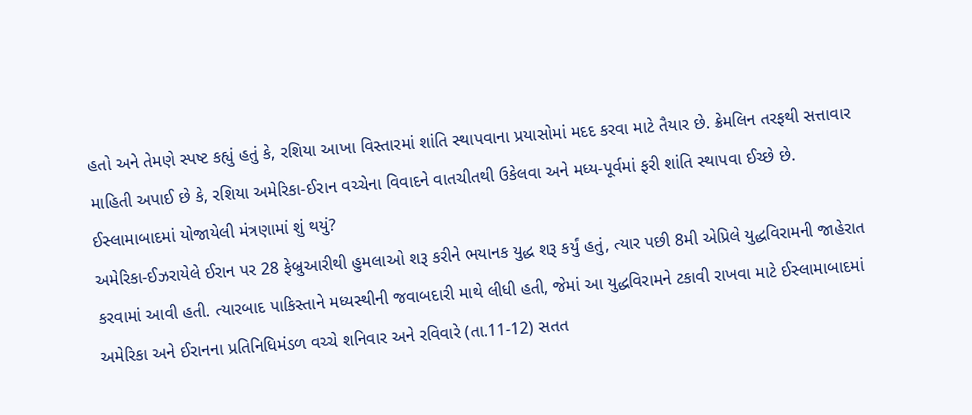હતો અને તેમણે સ્પષ્ટ કહ્યું હતું કે, રશિયા આખા વિસ્તારમાં શાંતિ સ્થાપવાના પ્રયાસોમાં મદદ કરવા માટે તૈયાર છે. ક્રેમલિન તરફથી સત્તાવાર માહિતી અપાઈ છે કે, રશિયા અમેરિકા-ઈરાન વચ્ચેના વિવાદને વાતચીતથી ઉકેલવા અને મધ્ય-પૂર્વમાં ફરી શાંતિ સ્થાપવા ઈચ્છે છે.
ઈસ્લામાબાદમાં યોજાયેલી મંત્રણામાં શું થયું?
અમેરિકા-ઈઝરાયેલે ઈરાન પર 28 ફેબ્રુઆરીથી હુમલાઓ શરૂ કરીને ભયાનક યુદ્ધ શરૂ કર્યું હતું, ત્યાર પછી 8મી એપ્રિલે યુદ્ધવિરામની જાહેરાત કરવામાં આવી હતી. ત્યારબાદ પાકિસ્તાને મધ્યસ્થીની જવાબદારી માથે લીધી હતી, જેમાં આ યુદ્ધવિરામને ટકાવી રાખવા માટે ઈસ્લામાબાદમાં અમેરિકા અને ઈરાનના પ્રતિનિધિમંડળ વચ્ચે શનિવાર અને રવિવારે (તા.11-12) સતત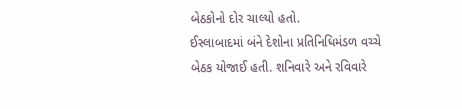બેઠકોનો દોર ચાલ્યો હતો.
ઈસ્લાબાદમાં બંને દેશોના પ્રતિનિધિમંડળ વચ્ચે બેઠક યોજાઈ હતી. શનિવારે અને રવિવારે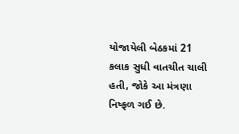યોજાયેલી બેઠકમાં 21 કલાક સુધી વાતચીત ચાલી હતી, જોકે આ મંત્રણા નિષ્ફળ ગઈ છે.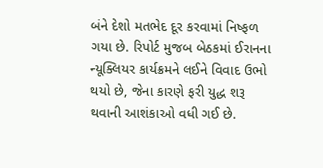બંને દેશો મતભેદ દૂર કરવામાં નિષ્ફળ ગયા છે. રિપોર્ટ મુજબ બેઠકમાં ઈરાનના ન્યૂક્લિયર કાર્યક્રમને લઈને વિવાદ ઉભો થયો છે, જેના કારણે ફરી યુદ્ધ શરૂ થવાની આશંકાઓ વધી ગઈ છે.